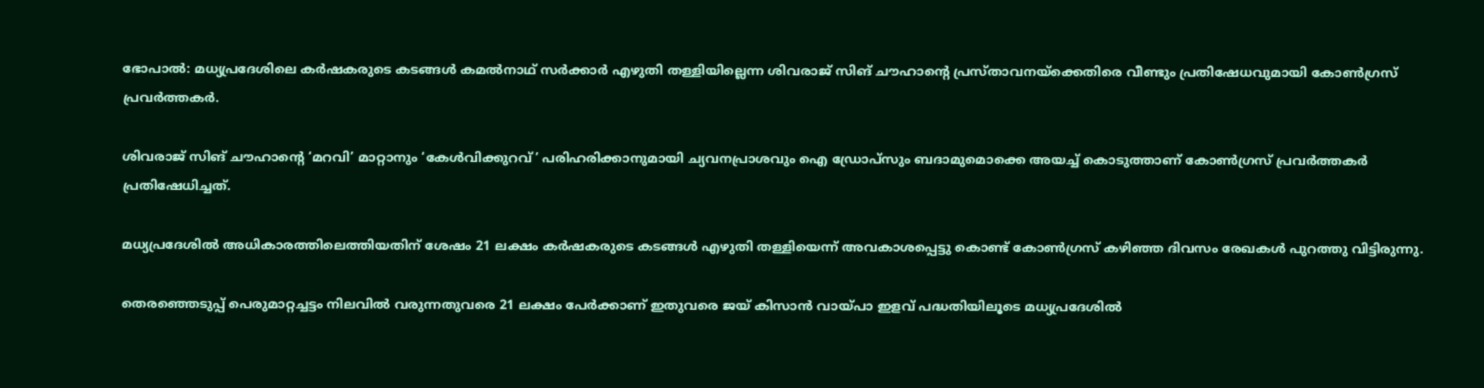ഭോപാല്‍: മധ്യപ്രദേശിലെ കര്‍ഷകരുടെ കടങ്ങള്‍ കമല്‍നാഥ് സര്‍ക്കാര്‍ എഴുതി തള്ളിയില്ലെന്ന ശിവരാജ് സിങ് ചൗഹാന്റെ പ്രസ്താവനയ്‌ക്കെതിരെ വീണ്ടും പ്രതിഷേധവുമായി കോണ്‍ഗ്രസ് പ്രവര്‍ത്തകര്‍.

ശിവരാജ് സിങ് ചൗഹാന്റെ ‘മറവി’ മാറ്റാനും ‘കേള്‍വിക്കുറവ്’ പരിഹരിക്കാനുമായി ച്യവനപ്രാശവും ഐ ഡ്രോപ്‌സും ബദാമുമൊക്കെ അയച്ച് കൊടുത്താണ് കോണ്‍ഗ്രസ് പ്രവര്‍ത്തകര്‍ പ്രതിഷേധിച്ചത്.

മധ്യപ്രദേശില്‍ അധികാരത്തിലെത്തിയതിന് ശേഷം 21 ലക്ഷം കര്‍ഷകരുടെ കടങ്ങള്‍ എഴുതി തള്ളിയെന്ന് അവകാശപ്പെട്ടു കൊണ്ട് കോണ്‍ഗ്രസ് കഴിഞ്ഞ ദിവസം രേഖകള്‍ പുറത്തു വിട്ടിരുന്നു.

തെരഞ്ഞെടുപ്പ് പെരുമാറ്റച്ചട്ടം നിലവില്‍ വരുന്നതുവരെ 21 ലക്ഷം പേര്‍ക്കാണ് ഇതുവരെ ജയ് കിസാന്‍ വായ്പാ ഇളവ് പദ്ധതിയിലൂടെ മധ്യപ്രദേശില്‍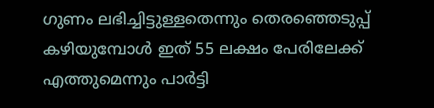ഗുണം ലഭിച്ചിട്ടുള്ളതെന്നും തെരഞ്ഞെടുപ്പ് കഴിയുമ്പോള്‍ ഇത് 55 ലക്ഷം പേരിലേക്ക് എത്തുമെന്നും പാര്‍ട്ടി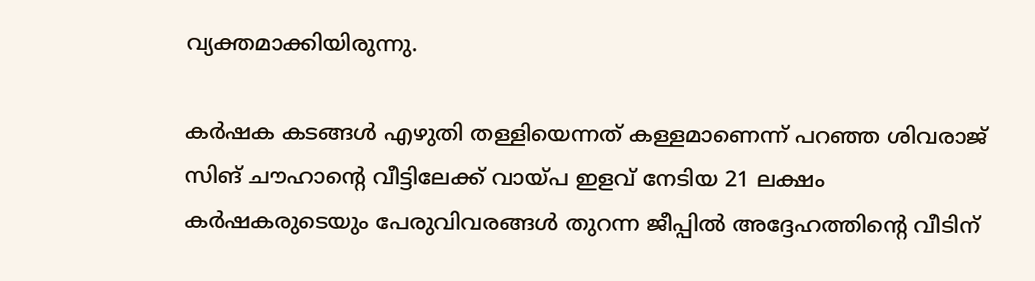വ്യക്തമാക്കിയിരുന്നു.

കര്‍ഷക കടങ്ങള്‍ എഴുതി തള്ളിയെന്നത് കള്ളമാണെന്ന് പറഞ്ഞ ശിവരാജ് സിങ് ചൗഹാന്റെ വീട്ടിലേക്ക് വായ്പ ഇളവ് നേടിയ 21 ലക്ഷം കര്‍ഷകരുടെയും പേരുവിവരങ്ങള്‍ തുറന്ന ജീപ്പില്‍ അദ്ദേഹത്തിന്റെ വീടിന്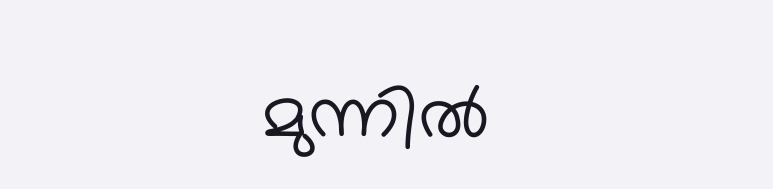മുന്നില്‍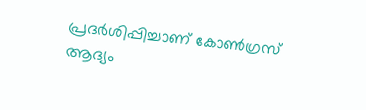പ്രദര്‍ശിപ്പിച്ചാണ് കോണ്‍ഗ്രസ് ആദ്യം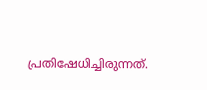പ്രതിഷേധിച്ചിരുന്നത്.